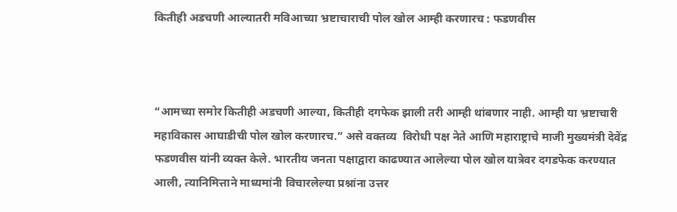कितीही अडचणी आल्यातरी मविआच्या भ्रष्टाचाराची पोल खोल आम्ही करणारच : फडणवीस



“आमच्या समोर कितीही अडचणी आल्या, कितीही दगफेक झाली तरी आम्ही थांबणार नाही. आम्ही या भ्रष्टाचारी महाविकास आघाडीची पोल खोल करणारच.” असे वक्तव्य  विरोधी पक्ष नेते आणि महाराष्ट्राचे माजी मुख्यमंत्री देवेंद्र फडणवीस यांनी व्यक्त केले. भारतीय जनता पक्षाद्वारा काढण्यात आलेल्या पोल खोल यात्रेवर दगडफेक करण्यात आली, त्यानिमित्ताने माध्यमांनी विचारलेल्या प्रश्नांना उत्तर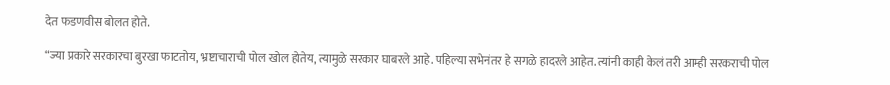देत फडणवीस बोलत होते.

“ज्या प्रकारे सरकारचा बुरखा फाटतोय, भ्रष्टाचाराची पोल खोल होतेय, त्यामुळे सरकार घाबरले आहे. पहिल्या सभेनंतर हे सगळे हादरले आहेत. त्यांनी काही केलं तरी आम्ही सरकराची पोल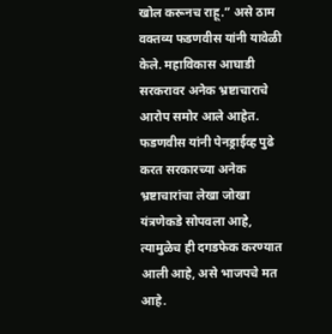खोल करूनच राहू.” असे ठाम वक्तव्य फडणवीस यांनी यावेळी केले. महाविकास आघाडी सरकरावर अनेक भ्रष्टाचाराचे आरोप समोर आले आहेत. फडणवीस यांनी पेनड्राईव्ह पुढे करत सरकारच्या अनेक भ्रष्टाचारांचा लेखा जोखा यंत्रणेकडे सोपवला आहे, त्यामुळेच ही दगडफेक करण्यात आली आहे, असे भाजपचे मत आहे.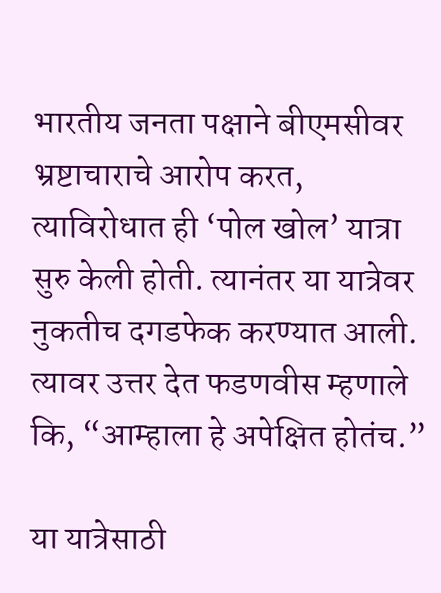भारतीय जनता पक्षाने बीएमसीवर भ्रष्टाचाराचे आरोप करत, त्याविरोधात ही ‘पोल खोल’ यात्रा सुरु केली होती. त्यानंतर या यात्रेवर नुकतीच दगडफेक करण्यात आली. त्यावर उत्तर देत फडणवीस म्हणाले कि, “आम्हाला हे अपेक्षित होतंच.”

या यात्रेसाठी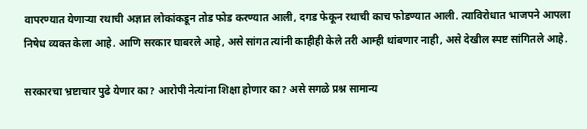वापरण्यात येणाऱ्या रथाची अज्ञात लोकांकडून तोड फोड करण्यात आली, दगड फेकून रथाची काच फोडण्यात आली. त्याविरोधात भाजपने आपला निषेध व्यक्त केला आहे. आणि सरकार घाबरले आहे, असे सांगत त्यांनी काहीही केले तरी आम्ही थांबणार नाही, असे देखील स्पष्ट सांगितले आहे.

सरकारचा भ्रष्टाचार पुढे येणार का? आरोपी नेत्यांना शिक्षा होणार का? असे सगळे प्रश्न सामान्य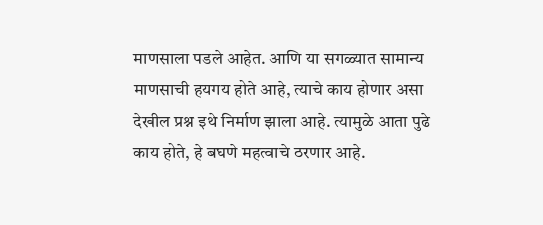माणसाला पडले आहेत. आणि या सगळ्यात सामान्य माणसाची हयगय होते आहे, त्याचे काय होणार असा देखील प्रश्न इथे निर्माण झाला आहे. त्यामुळे आता पुढे काय होते, हे बघणे महत्वाचे ठरणार आहे.